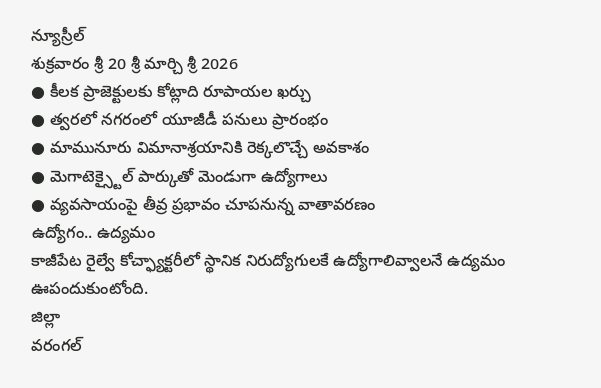న్యూస్రీల్
శుక్రవారం శ్రీ 20 శ్రీ మార్చి శ్రీ 2026
● కీలక ప్రాజెక్టులకు కోట్లాది రూపాయల ఖర్చు
● త్వరలో నగరంలో యూజీడీ పనులు ప్రారంభం
● మామునూరు విమానాశ్రయానికి రెక్కలొచ్చే అవకాశం
● మెగాటెక్స్టైల్ పార్కుతో మెండుగా ఉద్యోగాలు
● వ్యవసాయంపై తీవ్ర ప్రభావం చూపనున్న వాతావరణం
ఉద్యోగం.. ఉద్యమం
కాజీపేట రైల్వే కోచ్ఫ్యాక్టరీలో స్థానిక నిరుద్యోగులకే ఉద్యోగాలివ్వాలనే ఉద్యమం ఊపందుకుంటోంది.
జిల్లా
వరంగల్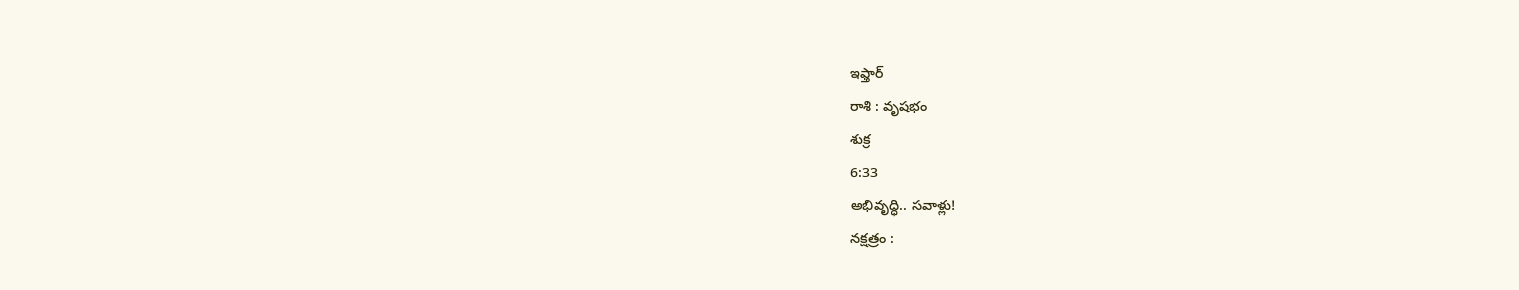ఇఫ్తార్
రాశి : వృషభం
శుక్ర
6:33
అభివృద్ధి.. సవాళ్లు!
నక్షత్రం :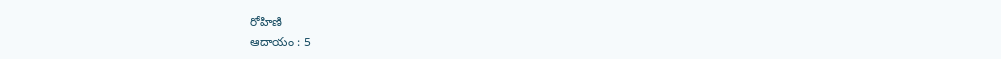రోహిణి
ఆదాయం : 5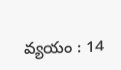వ్యయం : 14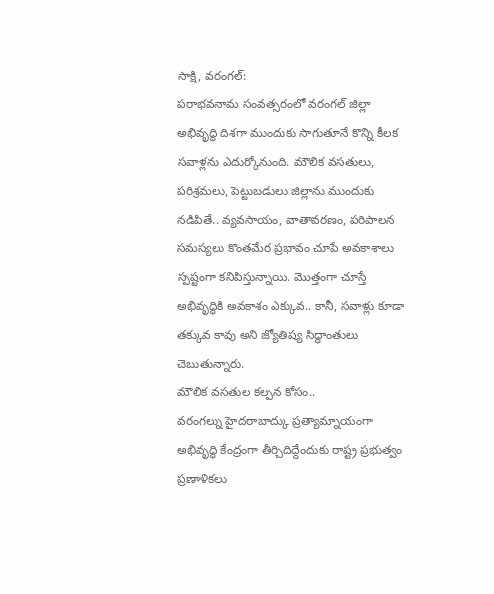సాక్షి, వరంగల్:
పరాభవనామ సంవత్సరంలో వరంగల్ జిల్లా అభివృద్ధి దిశగా ముందుకు సాగుతూనే కొన్ని కీలక సవాళ్లను ఎదుర్కోనుంది. మౌలిక వసతులు, పరిశ్రమలు, పెట్టుబడులు జిల్లాను ముందుకు నడిపితే.. వ్యవసాయం, వాతావరణం, పరిపాలన సమస్యలు కొంతమేర ప్రభావం చూపే అవకాశాలు స్పష్టంగా కనిపిస్తున్నాయి. మొత్తంగా చూస్తే అభివృద్ధికి అవకాశం ఎక్కువ.. కానీ, సవాళ్లు కూడా తక్కువ కావు అని జ్యోతిష్య సిద్ధాంతులు చెబుతున్నారు.
మౌలిక వసతుల కల్పన కోసం..
వరంగల్ను హైదరాబాద్కు ప్రత్యామ్నాయంగా అభివృద్ధి కేంద్రంగా తీర్చిదిద్దేందుకు రాష్ట్ర ప్రభుత్వం ప్రణాళికలు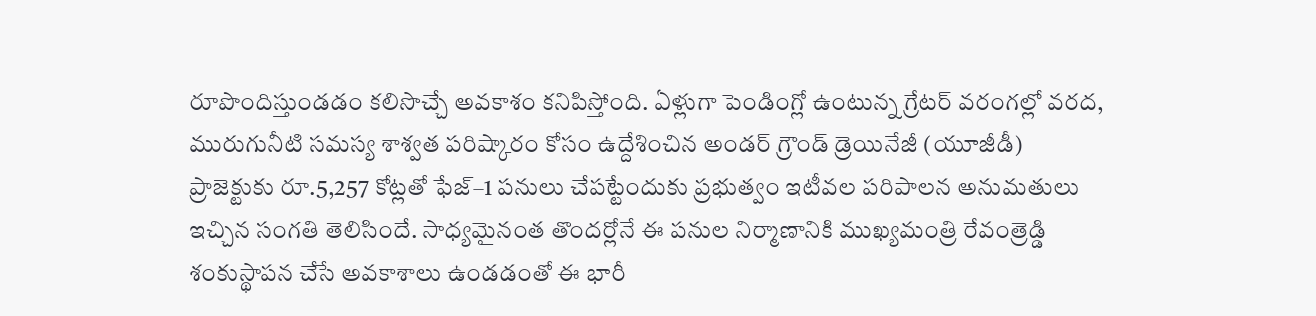రూపొందిస్తుండడం కలిసొచ్చే అవకాశం కనిపిస్తోంది. ఏళ్లుగా పెండింగ్లో ఉంటున్న గ్రేటర్ వరంగల్లో వరద, మురుగునీటి సమస్య శాశ్వత పరిష్కారం కోసం ఉద్దేశించిన అండర్ గ్రౌండ్ డ్రెయినేజీ (యూజీడీ) ప్రాజెక్టుకు రూ.5,257 కోట్లతో ఫేజ్–1 పనులు చేపట్టేందుకు ప్రభుత్వం ఇటీవల పరిపాలన అనుమతులు ఇచ్చిన సంగతి తెలిసిందే. సాధ్యమైనంత తొందర్లోనే ఈ పనుల నిర్మాణానికి ముఖ్యమంత్రి రేవంత్రెడ్డి శంకుస్థాపన చేసే అవకాశాలు ఉండడంతో ఈ భారీ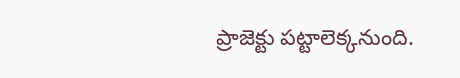ప్రాజెక్టు పట్టాలెక్కనుంది.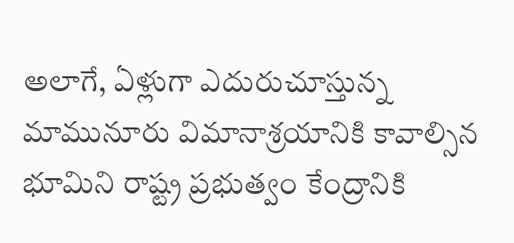అలాగే, ఏళ్లుగా ఎదురుచూస్తున్న మామునూరు విమానాశ్రయానికి కావాల్సిన భూమిని రాష్ట్ర ప్రభుత్వం కేంద్రానికి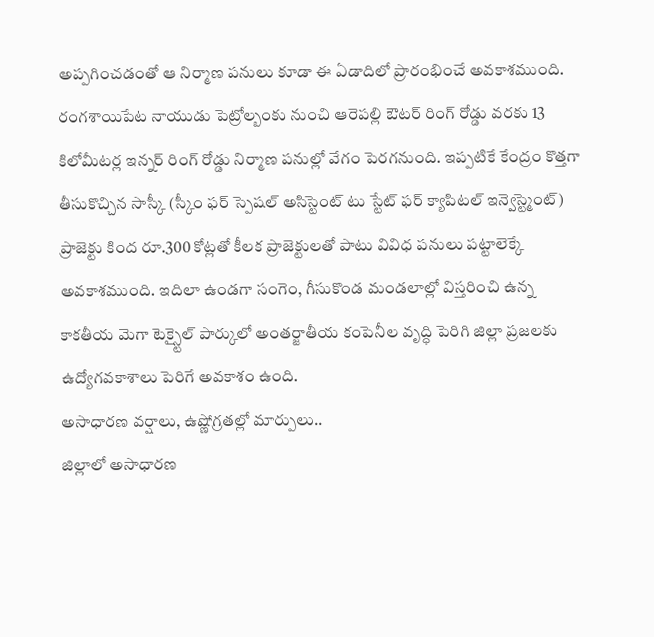అప్పగించడంతో ఆ నిర్మాణ పనులు కూడా ఈ ఏడాదిలో ప్రారంభించే అవకాశముంది. రంగశాయిపేట నాయుడు పెట్రోల్బంకు నుంచి ఆరెపల్లి ఔటర్ రింగ్ రోడ్డు వరకు 13 కిలోమీటర్ల ఇన్నర్ రింగ్ రోడ్డు నిర్మాణ పనుల్లో వేగం పెరగనుంది. ఇప్పటికే కేంద్రం కొత్తగా తీసుకొచ్చిన సాస్కీ (స్కీం ఫర్ స్పెషల్ అసిస్టెంట్ టు స్టేట్ ఫర్ క్యాపిటల్ ఇన్వెస్ట్మెంట్) ప్రాజెక్టు కింద రూ.300 కోట్లతో కీలక ప్రాజెక్టులతో పాటు వివిధ పనులు పట్టాలెక్కే అవకాశముంది. ఇదిలా ఉండగా సంగెం, గీసుకొండ మండలాల్లో విస్తరించి ఉన్న కాకతీయ మెగా టెక్స్టైల్ పార్కులో అంతర్జాతీయ కంపెనీల వృద్ధి పెరిగి జిల్లా ప్రజలకు ఉద్యోగవకాశాలు పెరిగే అవకాశం ఉంది.
అసాధారణ వర్షాలు, ఉష్ణోగ్రతల్లో మార్పులు..
జిల్లాలో అసాధారణ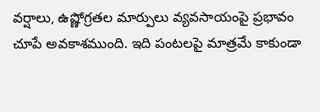వర్షాలు, ఉష్ణోగ్రతల మార్పులు వ్యవసాయంపై ప్రభావం చూపే అవకాశముంది. ఇది పంటలపై మాత్రమే కాకుండా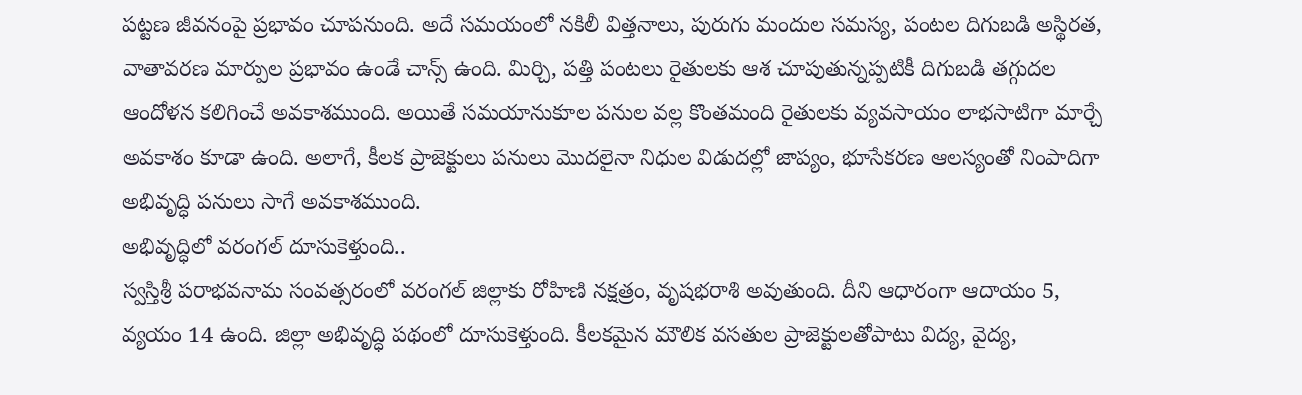పట్టణ జీవనంపై ప్రభావం చూపనుంది. అదే సమయంలో నకిలీ విత్తనాలు, పురుగు మందుల సమస్య, పంటల దిగుబడి అస్థిరత, వాతావరణ మార్పుల ప్రభావం ఉండే చాన్స్ ఉంది. మిర్చి, పత్తి పంటలు రైతులకు ఆశ చూపుతున్నప్పటికీ దిగుబడి తగ్గుదల ఆందోళన కలిగించే అవకాశముంది. అయితే సమయానుకూల పనుల వల్ల కొంతమంది రైతులకు వ్యవసాయం లాభసాటిగా మార్చే అవకాశం కూడా ఉంది. అలాగే, కీలక ప్రాజెక్టులు పనులు మొదలైనా నిధుల విడుదల్లో జాప్యం, భూసేకరణ ఆలస్యంతో నింపాదిగా అభివృద్ధి పనులు సాగే అవకాశముంది.
అభివృద్ధిలో వరంగల్ దూసుకెళ్తుంది..
స్వస్తిశ్రీ పరాభవనామ సంవత్సరంలో వరంగల్ జిల్లాకు రోహిణి నక్షత్రం, వృషభరాశి అవుతుంది. దీని ఆధారంగా ఆదాయం 5, వ్యయం 14 ఉంది. జిల్లా అభివృద్ధి పథంలో దూసుకెళ్తుంది. కీలకమైన మౌలిక వసతుల ప్రాజెక్టులతోపాటు విద్య, వైద్య,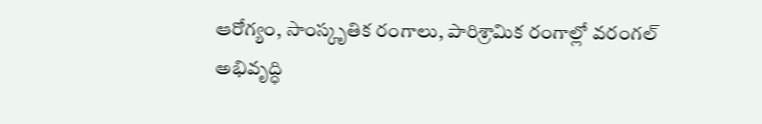ఆరోగ్యం, సాంస్కృతిక రంగాలు, పారిశ్రామిక రంగాల్లో వరంగల్ అభివృద్ధి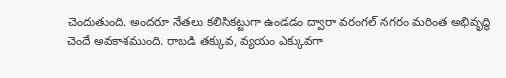చెందుతుంది. అందరూ నేతలు కలిసికట్టుగా ఉండడం ద్వారా వరంగల్ నగరం మరింత అభివృద్ధి చెందే అవకాశముంది. రాబడి తక్కువ, వ్యయం ఎక్కువగా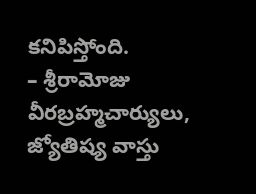కనిపిస్తోంది.
– శ్రీరామోజు వీరబ్రహ్మచార్యులు,
జ్యోతిష్య వాస్తు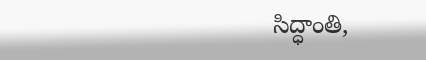సిద్ధాంతి,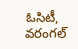ఓసిటీ, వరంగల్